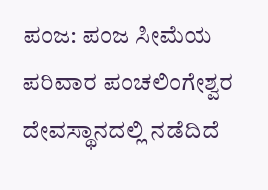ಪಂಜ: ಪಂಜ ಸೀಮೆಯ ಪರಿವಾರ ಪಂಚಲಿಂಗೇಶ್ವರ ದೇವಸ್ಥಾನದಲ್ಲಿ ನಡೆದಿದೆ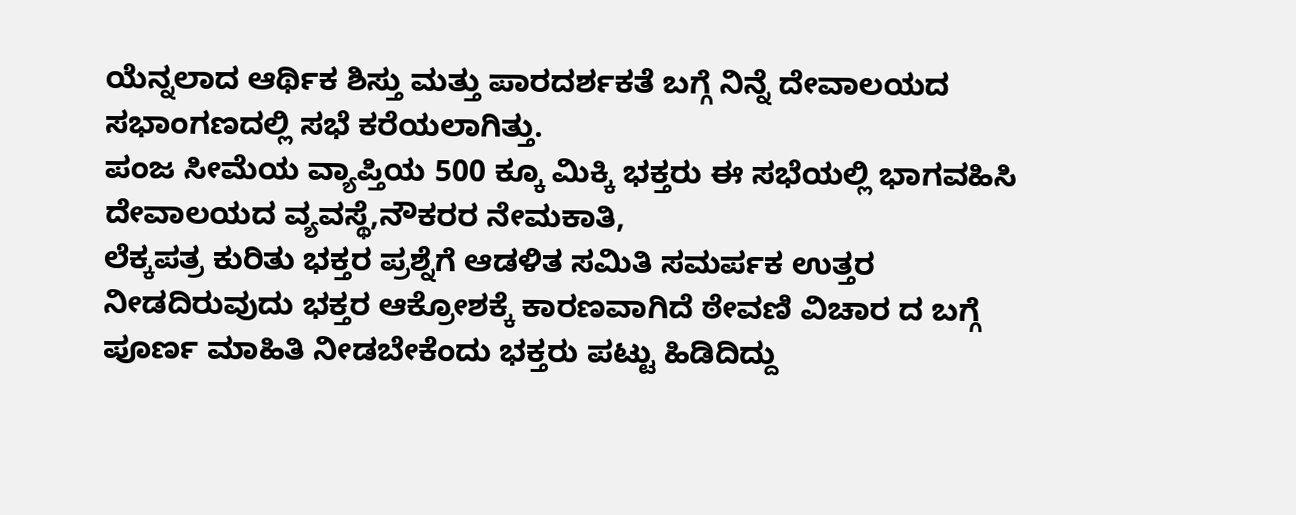ಯೆನ್ನಲಾದ ಆರ್ಥಿಕ ಶಿಸ್ತು ಮತ್ತು ಪಾರದರ್ಶಕತೆ ಬಗ್ಗೆ ನಿನ್ನೆ ದೇವಾಲಯದ ಸಭಾಂಗಣದಲ್ಲಿ ಸಭೆ ಕರೆಯಲಾಗಿತ್ತು.
ಪಂಜ ಸೀಮೆಯ ವ್ಯಾಪ್ತಿಯ 500 ಕ್ಕೂ ಮಿಕ್ಕಿ ಭಕ್ತರು ಈ ಸಭೆಯಲ್ಲಿ ಭಾಗವಹಿಸಿ ದೇವಾಲಯದ ವ್ಯವಸ್ಥೆ,ನೌಕರರ ನೇಮಕಾತಿ,
ಲೆಕ್ಕಪತ್ರ ಕುರಿತು ಭಕ್ತರ ಪ್ರಶ್ನೆಗೆ ಆಡಳಿತ ಸಮಿತಿ ಸಮರ್ಪಕ ಉತ್ತರ ನೀಡದಿರುವುದು ಭಕ್ತರ ಆಕ್ರೋಶಕ್ಕೆ ಕಾರಣವಾಗಿದೆ ಠೇವಣಿ ವಿಚಾರ ದ ಬಗ್ಗೆ ಪೂರ್ಣ ಮಾಹಿತಿ ನೀಡಬೇಕೆಂದು ಭಕ್ತರು ಪಟ್ಟು ಹಿಡಿದಿದ್ದು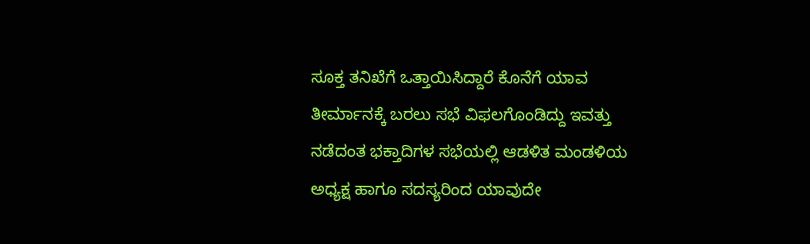ಸೂಕ್ತ ತನಿಖೆಗೆ ಒತ್ತಾಯಿಸಿದ್ದಾರೆ ಕೊನೆಗೆ ಯಾವ ತೀರ್ಮಾನಕ್ಕೆ ಬರಲು ಸಭೆ ವಿಫಲಗೊಂಡಿದ್ದು ಇವತ್ತು ನಡೆದಂತ ಭಕ್ತಾದಿಗಳ ಸಭೆಯಲ್ಲಿ ಆಡಳಿತ ಮಂಡಳಿಯ ಅಧ್ಯಕ್ಷ ಹಾಗೂ ಸದಸ್ಯರಿಂದ ಯಾವುದೇ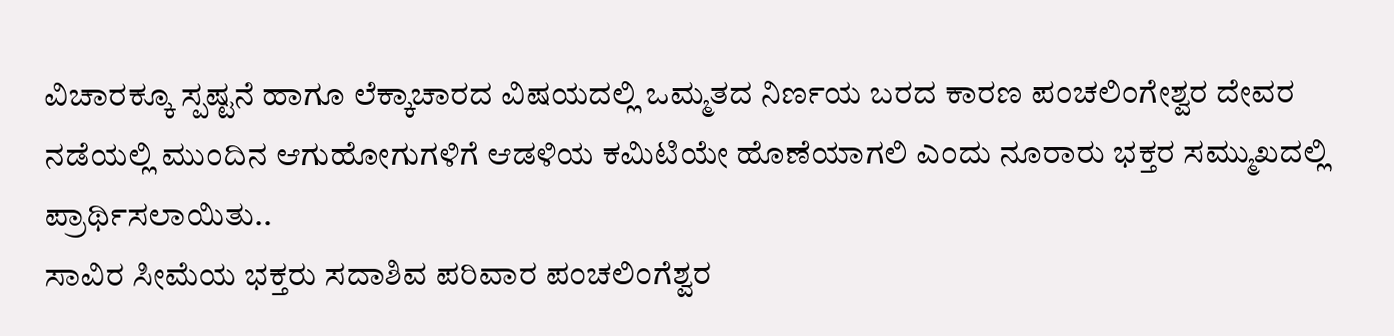ವಿಚಾರಕ್ಕೂ ಸ್ಪಷ್ಟನೆ ಹಾಗೂ ಲೆಕ್ಕಾಚಾರದ ವಿಷಯದಲ್ಲಿ ಒಮ್ಮತದ ನಿರ್ಣಯ ಬರದ ಕಾರಣ ಪಂಚಲಿಂಗೇಶ್ವರ ದೇವರ ನಡೆಯಲ್ಲಿ ಮುಂದಿನ ಆಗುಹೋಗುಗಳಿಗೆ ಆಡಳಿಯ ಕಮಿಟಿಯೇ ಹೊಣೆಯಾಗಲಿ ಎಂದು ನೂರಾರು ಭಕ್ತರ ಸಮ್ಮುಖದಲ್ಲಿ ಪ್ರಾರ್ಥಿಸಲಾಯಿತು..
ಸಾವಿರ ಸೀಮೆಯ ಭಕ್ತರು ಸದಾಶಿವ ಪರಿವಾರ ಪಂಚಲಿಂಗೆಶ್ವರ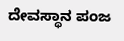ದೇವಸ್ಥಾನ ಪಂಜ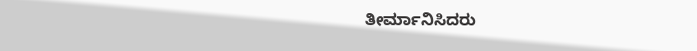ತೀರ್ಮಾನಿಸಿದರು